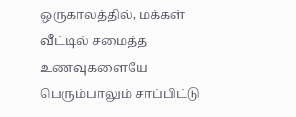ஒருகாலத்தில், மக்கள் வீட்டில் சமைத்த உணவுகளையே பெரும்பாலும் சாப்பிட்டு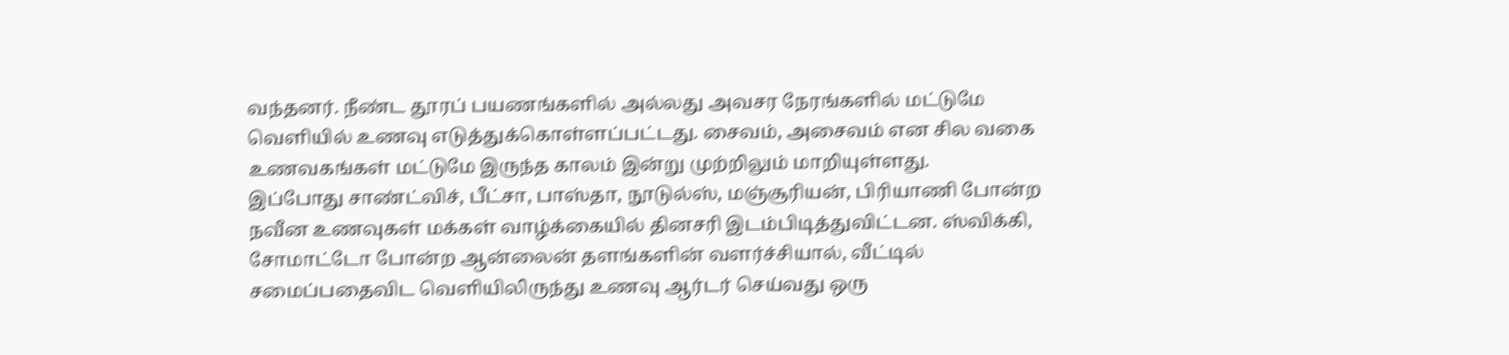வந்தனர். நீண்ட தூரப் பயணங்களில் அல்லது அவசர நேரங்களில் மட்டுமே வெளியில் உணவு எடுத்துக்கொள்ளப்பட்டது. சைவம், அசைவம் என சில வகை உணவகங்கள் மட்டுமே இருந்த காலம் இன்று முற்றிலும் மாறியுள்ளது.
இப்போது சாண்ட்விச், பீட்சா, பாஸ்தா, நூடுல்ஸ், மஞ்சூரியன், பிரியாணி போன்ற நவீன உணவுகள் மக்கள் வாழ்க்கையில் தினசரி இடம்பிடித்துவிட்டன. ஸ்விக்கி, சோமாட்டோ போன்ற ஆன்லைன் தளங்களின் வளர்ச்சியால், வீட்டில் சமைப்பதைவிட வெளியிலிருந்து உணவு ஆர்டர் செய்வது ஒரு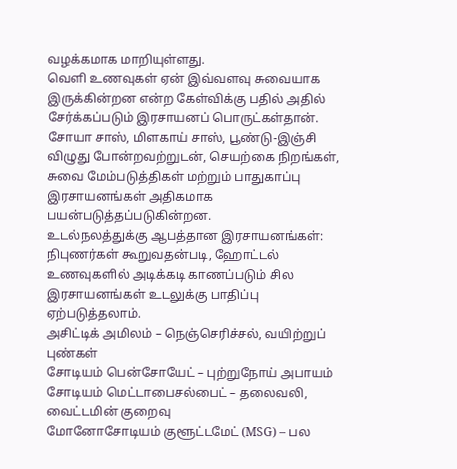வழக்கமாக மாறியுள்ளது.
வெளி உணவுகள் ஏன் இவ்வளவு சுவையாக இருக்கின்றன என்ற கேள்விக்கு பதில் அதில் சேர்க்கப்படும் இரசாயனப் பொருட்கள்தான். சோயா சாஸ், மிளகாய் சாஸ், பூண்டு-இஞ்சி விழுது போன்றவற்றுடன், செயற்கை நிறங்கள், சுவை மேம்படுத்திகள் மற்றும் பாதுகாப்பு இரசாயனங்கள் அதிகமாக பயன்படுத்தப்படுகின்றன.
உடல்நலத்துக்கு ஆபத்தான இரசாயனங்கள்: நிபுணர்கள் கூறுவதன்படி, ஹோட்டல் உணவுகளில் அடிக்கடி காணப்படும் சில இரசாயனங்கள் உடலுக்கு பாதிப்பு ஏற்படுத்தலாம்.
அசிட்டிக் அமிலம் – நெஞ்செரிச்சல், வயிற்றுப் புண்கள்
சோடியம் பென்சோயேட் – புற்றுநோய் அபாயம்
சோடியம் மெட்டாபைசல்பைட் – தலைவலி, வைட்டமின் குறைவு
மோனோசோடியம் குளூட்டமேட் (MSG) – பல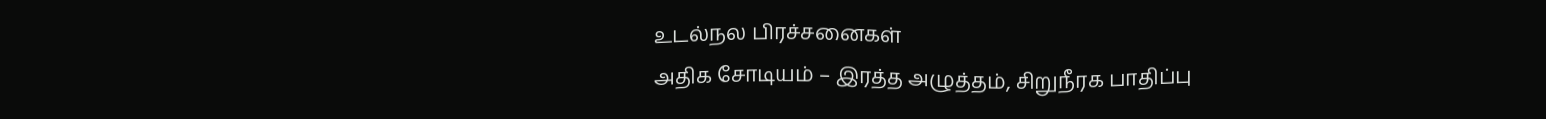உடல்நல பிரச்சனைகள்
அதிக சோடியம் – இரத்த அழுத்தம், சிறுநீரக பாதிப்பு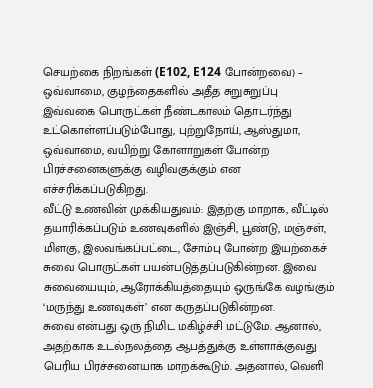செயற்கை நிறங்கள் (E102, E124 போன்றவை) – ஒவ்வாமை, குழந்தைகளில் அதீத சுறுசுறுப்பு
இவ்வகை பொருட்கள் நீண்டகாலம் தொடர்ந்து உட்கொள்ளப்படும்போது, புற்றுநோய், ஆஸ்துமா, ஒவ்வாமை, வயிற்று கோளாறுகள் போன்ற பிரச்சனைகளுக்கு வழிவகுக்கும் என எச்சரிக்கப்படுகிறது.
வீட்டு உணவின் முக்கியதுவம்: இதற்கு மாறாக, வீட்டில் தயாரிக்கப்படும் உணவுகளில் இஞ்சி, பூண்டு, மஞ்சள், மிளகு, இலவங்கப்பட்டை, சோம்பு போன்ற இயற்கைச் சுவை பொருட்கள் பயன்படுத்தப்படுகின்றன. இவை சுவையையும், ஆரோக்கியத்தையும் ஒருங்கே வழங்கும் ‘மருந்து உணவுகள்’ என கருதப்படுகின்றன.
சுவை என்பது ஒரு நிமிட மகிழ்ச்சி மட்டுமே. ஆனால், அதற்காக உடல்நலத்தை ஆபத்துக்கு உள்ளாக்குவது பெரிய பிரச்சனையாக மாறக்கூடும். அதனால், வெளி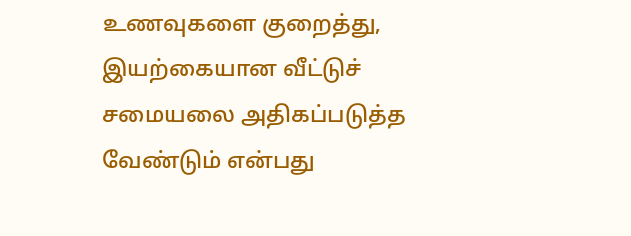உணவுகளை குறைத்து, இயற்கையான வீட்டுச் சமையலை அதிகப்படுத்த வேண்டும் என்பது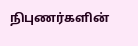நிபுணர்களின்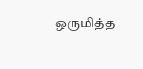ஒருமித்த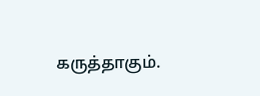கருத்தாகும்.